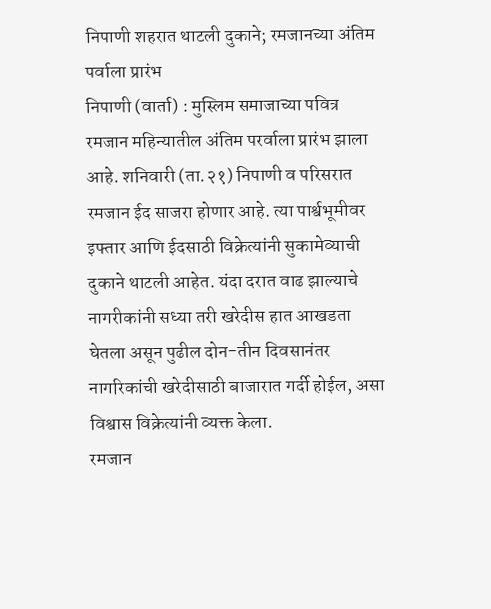निपाणी शहरात थाटली दुकाने; रमजानच्या अंतिम पर्वाला प्रारंभ
निपाणी (वार्ता) : मुस्लिम समाजाच्या पवित्र रमजान महिन्यातील अंतिम परर्वाला प्रारंभ झाला आहे. शनिवारी (ता.२१) निपाणी व परिसरात रमजान ईद साजरा होणार आहे. त्या पार्श्वभूमीवर इफ्तार आणि ईदसाठी विक्रेत्यांनी सुकामेव्याची दुकाने थाटली आहेत. यंदा दरात वाढ झाल्याचे नागरीकांनी सध्या तरी खरेदीस हात आखडता घेतला असून पुढील दोन-तीन दिवसानंतर नागरिकांची खरेदीसाठी बाजारात गर्दी होईल, असा विश्वास विक्रेत्यांनी व्यक्त केला.
रमजान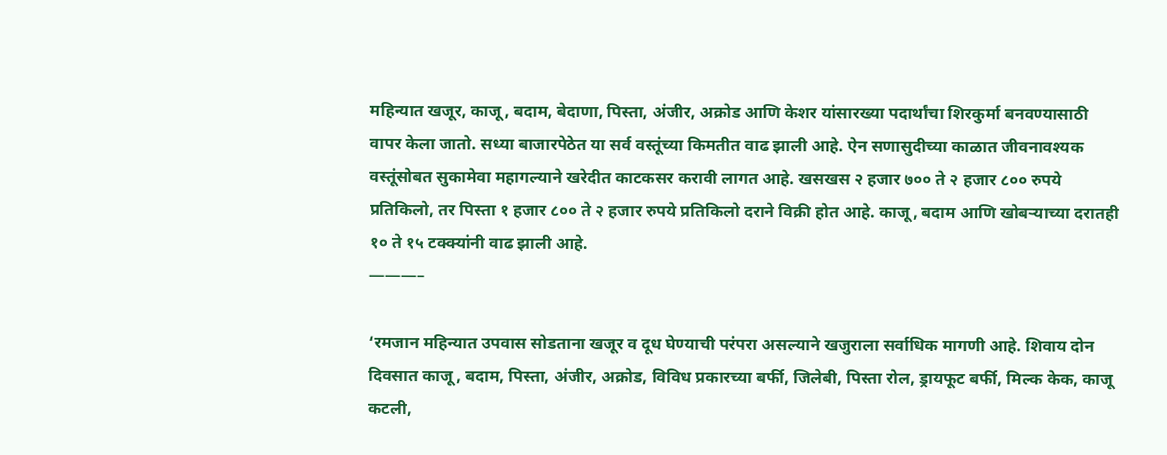महिन्यात खजूर, काजू, बदाम, बेदाणा, पिस्ता, अंजीर, अक्रोड आणि केशर यांसारख्या पदार्थांचा शिरकुर्मा बनवण्यासाठी वापर केला जातो. सध्या बाजारपेठेत या सर्व वस्तूंच्या किमतीत वाढ झाली आहे. ऐन सणासुदीच्या काळात जीवनावश्यक वस्तूंसोबत सुकामेवा महागल्याने खरेदीत काटकसर करावी लागत आहे. खसखस २ हजार ७०० ते २ हजार ८०० रुपये प्रतिकिलो, तर पिस्ता १ हजार ८०० ते २ हजार रुपये प्रतिकिलो दराने विक्री होत आहे. काजू, बदाम आणि खोबऱ्याच्या दरातही १० ते १५ टक्क्यांनी वाढ झाली आहे.
———–

‘रमजान महिन्यात उपवास सोडताना खजूर व दूध घेण्याची परंपरा असल्याने खजुराला सर्वाधिक मागणी आहे. शिवाय दोन दिवसात काजू, बदाम, पिस्ता, अंजीर, अक्रोड, विविध प्रकारच्या बर्फी, जिलेबी, पिस्ता रोल, ड्रायफूट बर्फी, मिल्क केक, काजू कटली,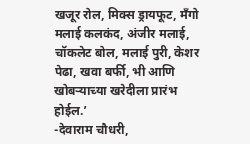खजूर रोल, मिक्स ड्रायफूट, मँगो मलाई कलकंद, अंजीर मलाई, चॉकलेट बोल, मलाई पुरी, केशर पेढा, खवा बर्फी, भी आणि खोबऱ्याच्या खरेदीला प्रारंभ होईल.’
-देवाराम चौधरी,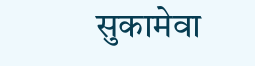सुकामेवा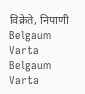विक्रेते, निपाणी
Belgaum Varta Belgaum Varta